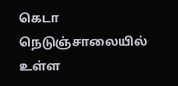கெடா நெடுஞ்சாலையில் உள்ள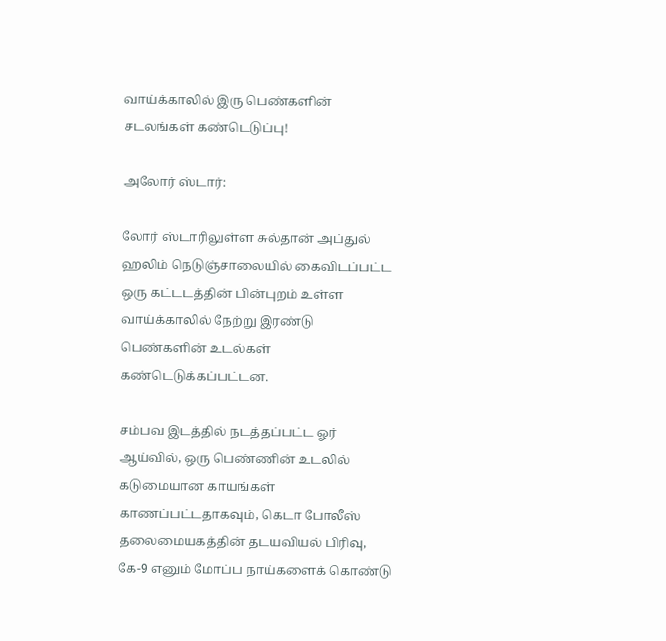வாய்க்காலில் இரு பெண்களின் சடலங்கள் கண்டெடுப்பு!

அலோர் ஸ்டார்:

லோர் ஸ்டாரிலுள்ள சுல்தான் அப்துல் ஹலிம் நெடுஞ்சாலையில் கைவிடப்பட்ட ஒரு கட்டடத்தின் பின்புறம் உள்ள வாய்க்காலில் நேற்று இரண்டு பெண்களின் உடல்கள் கண்டெடுக்கப்பட்டன.

சம்பவ இடத்தில் நடத்தப்பட்ட ஓர் ஆய்வில், ஒரு பெண்ணின் உடலில் கடுமையான காயங்கள் காணப்பட்டதாகவும், கெடா போலீஸ் தலைமையகத்தின் தடயவியல் பிரிவு, கே-9 எனும் மோப்ப நாய்களைக் கொண்டு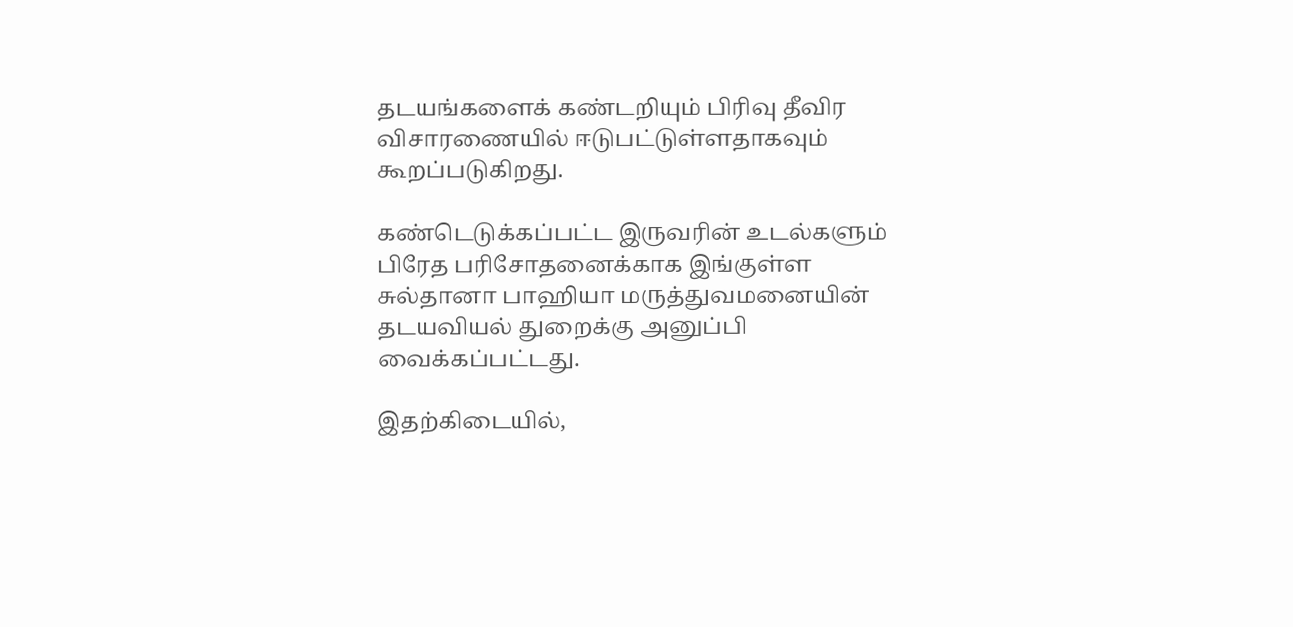தடயங்களைக் கண்டறியும் பிரிவு தீவிர விசாரணையில் ஈடுபட்டுள்ளதாகவும் கூறப்படுகிறது.

கண்டெடுக்கப்பட்ட இருவரின் உடல்களும் பிரேத பரிசோதனைக்காக இங்குள்ள சுல்தானா பாஹியா மருத்துவமனையின் தடயவியல் துறைக்கு அனுப்பி வைக்கப்பட்டது.

இதற்கிடையில்,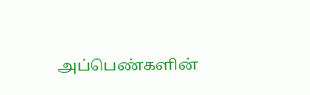அப்பெண்களின்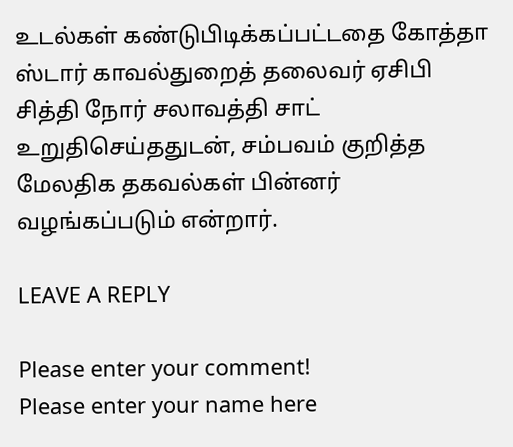உடல்கள் கண்டுபிடிக்கப்பட்டதை கோத்தா ஸ்டார் காவல்துறைத் தலைவர் ஏசிபி சித்தி நோர் சலாவத்தி சாட் உறுதிசெய்ததுடன், சம்பவம் குறித்த மேலதிக தகவல்கள் பின்னர் வழங்கப்படும் என்றார்.

LEAVE A REPLY

Please enter your comment!
Please enter your name here